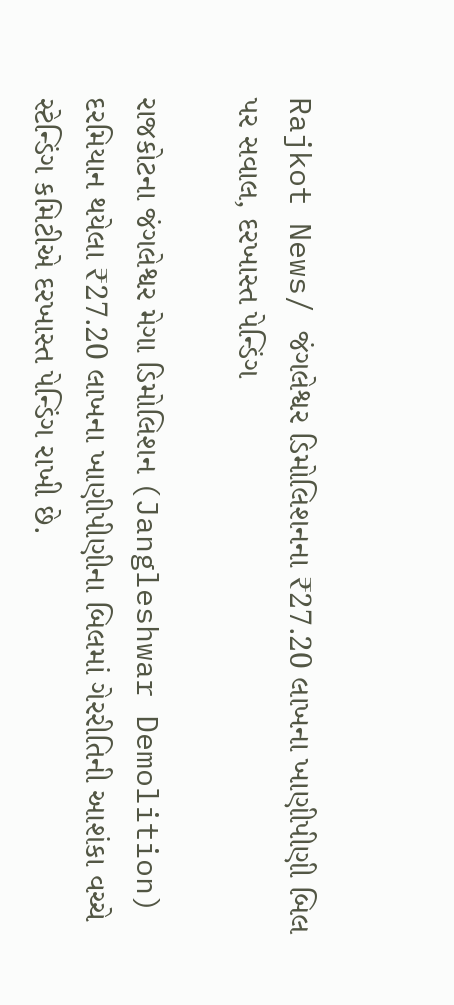Rajkot News/ જંગલેશ્વર ડિમોલિશનના ₹27.20 લાખના ખાણીપીણી બિલ પર સવાલ, દરખાસ્ત પેન્ડિંગ

રાજકોટના જંગલેશ્વર મેગા ડિમોલિશન (Jangleshwar Demolition) દરમિયાન થયેલા ₹27.20 લાખના ખાણીપીણીના બિલમાં ગેરરીતિની આશંકા વચ્ચે સ્ટેન્ડિંગ કમિટીએ દરખાસ્ત પેન્ડિંગ રાખી છે.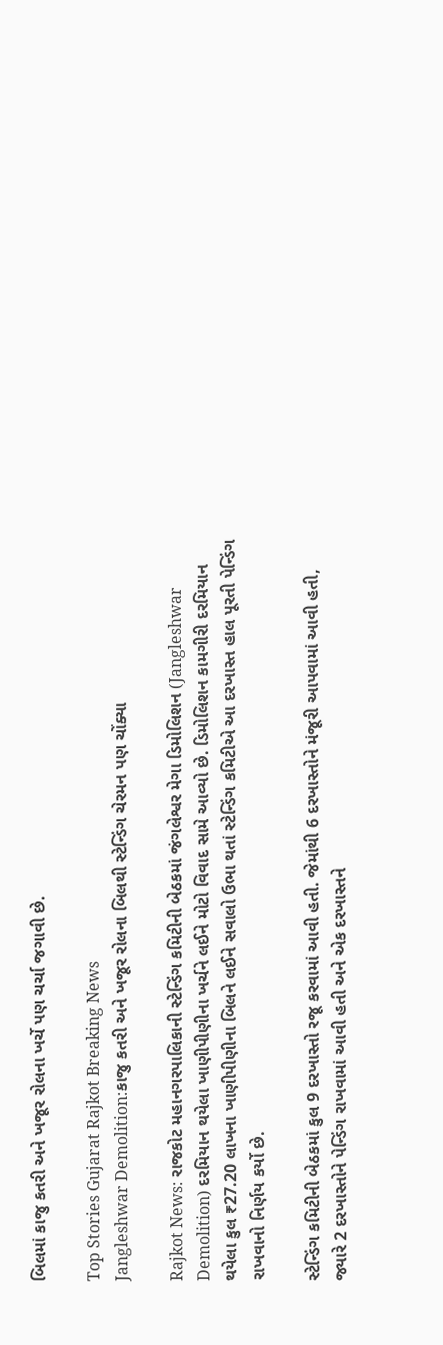બિલમાં કાજુ કતરી અને ખજૂર રોલના ખર્ચે પણ ચર્ચા જગાવી છે.

Top Stories Gujarat Rajkot Breaking News
Jangleshwar Demolition:કાજુ કતરી અને ખજૂર રોલના બિલથી સ્ટેન્ડિંગ ચેરમન પણ ચોંક્યા

Rajkot News: રાજકોટ મહાનગરપાલિકાની સ્ટેન્ડિંગ કમિટીની બેઠકમાં જંગલેશ્વર મેગા ડિમોલિશન (Jangleshwar Demolition) દરમિયાન થયેલા ખાણીપીણીના ખર્ચને લઈને મોટો વિવાદ સામે આવ્યો છે. ડિમોલિશન કામગીરી દરમિયાન થયેલા કુલ ₹27.20 લાખના ખાણીપીણીના બિલને લઈને સવાલો ઉભા થતાં સ્ટેન્ડિંગ કમિટીએ આ દરખાસ્ત હાલ પૂરતી પેન્ડિંગ રાખવાનો નિર્ણય કર્યો છે.

સ્ટેન્ડિંગ કમિટીની બેઠકમાં કુલ 9 દરખાસ્તો રજૂ કરવામાં આવી હતી. જેમાંથી 6 દરખાસ્તોને મંજૂરી આપવામાં આવી હતી, જ્યારે 2 દરખાસ્તોને પેન્ડિંગ રાખવામાં આવી હતી અને એક દરખાસ્તને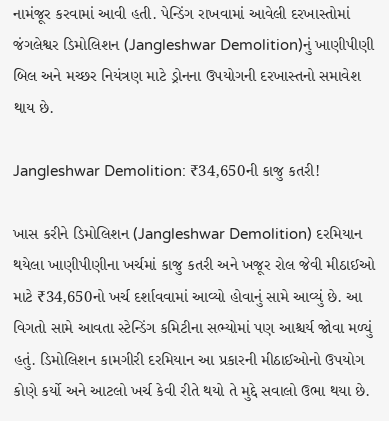નામંજૂર કરવામાં આવી હતી. પેન્ડિંગ રાખવામાં આવેલી દરખાસ્તોમાં જંગલેશ્વર ડિમોલિશન (Jangleshwar Demolition)નું ખાણીપીણી બિલ અને મચ્છર નિયંત્રણ માટે ડ્રોનના ઉપયોગની દરખાસ્તનો સમાવેશ થાય છે.

Jangleshwar Demolition: ₹34,650ની કાજુ કતરી!

ખાસ કરીને ડિમોલિશન (Jangleshwar Demolition) દરમિયાન થયેલા ખાણીપીણીના ખર્ચમાં કાજુ કતરી અને ખજૂર રોલ જેવી મીઠાઈઓ માટે ₹34,650નો ખર્ચ દર્શાવવામાં આવ્યો હોવાનું સામે આવ્યું છે. આ વિગતો સામે આવતા સ્ટેન્ડિંગ કમિટીના સભ્યોમાં પણ આશ્ચર્ય જોવા મળ્યું હતું. ડિમોલિશન કામગીરી દરમિયાન આ પ્રકારની મીઠાઈઓનો ઉપયોગ કોણે કર્યો અને આટલો ખર્ચ કેવી રીતે થયો તે મુદ્દે સવાલો ઉભા થયા છે.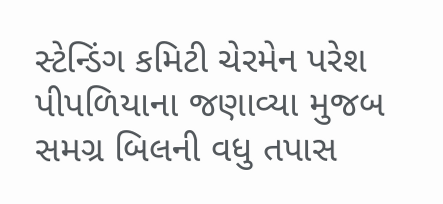સ્ટેન્ડિંગ કમિટી ચેરમેન પરેશ પીપળિયાના જણાવ્યા મુજબ સમગ્ર બિલની વધુ તપાસ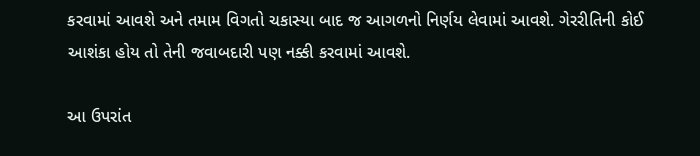કરવામાં આવશે અને તમામ વિગતો ચકાસ્યા બાદ જ આગળનો નિર્ણય લેવામાં આવશે. ગેરરીતિની કોઈ આશંકા હોય તો તેની જવાબદારી પણ નક્કી કરવામાં આવશે.

આ ઉપરાંત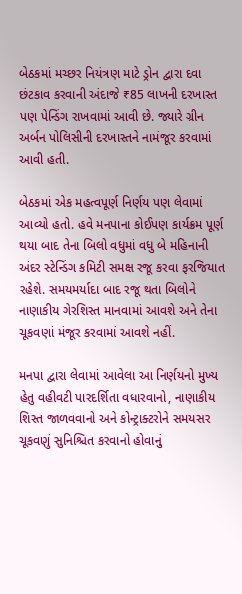બેઠકમાં મચ્છર નિયંત્રણ માટે ડ્રોન દ્વારા દવા છંટકાવ કરવાની અંદાજે ₹85 લાખની દરખાસ્ત પણ પેન્ડિંગ રાખવામાં આવી છે. જ્યારે ગ્રીન અર્બન પોલિસીની દરખાસ્તને નામંજૂર કરવામાં આવી હતી.

બેઠકમાં એક મહત્વપૂર્ણ નિર્ણય પણ લેવામાં આવ્યો હતો. હવે મનપાના કોઈપણ કાર્યક્રમ પૂર્ણ થયા બાદ તેના બિલો વધુમાં વધુ બે મહિનાની અંદર સ્ટેન્ડિંગ કમિટી સમક્ષ રજૂ કરવા ફરજિયાત રહેશે. સમયમર્યાદા બાદ રજૂ થતા બિલોને નાણાકીય ગેરશિસ્ત માનવામાં આવશે અને તેના ચૂકવણાં મંજૂર કરવામાં આવશે નહીં.

મનપા દ્વારા લેવામાં આવેલા આ નિર્ણયનો મુખ્ય હેતુ વહીવટી પારદર્શિતા વધારવાનો, નાણાકીય શિસ્ત જાળવવાનો અને કોન્ટ્રાક્ટરોને સમયસર ચૂકવણું સુનિશ્ચિત કરવાનો હોવાનું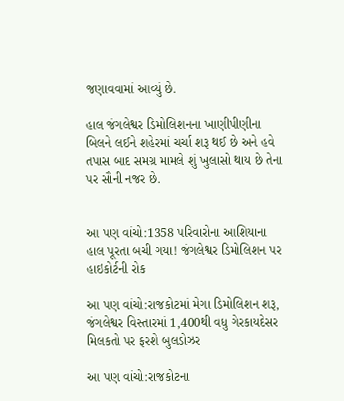જણાવવામાં આવ્યું છે.

હાલ જંગલેશ્વર ડિમોલિશનના ખાણીપીણીના બિલને લઈને શહેરમાં ચર્ચા શરૂ થઈ છે અને હવે તપાસ બાદ સમગ્ર મામલે શું ખુલાસો થાય છે તેના પર સૌની નજર છે.


આ પણ વાંચો:1358 પરિવારોના આશિયાના હાલ પૂરતા બચી ગયા! જંગલેશ્વર ડિમોલિશન પર હાઇકોર્ટની રોક

આ પણ વાંચો:રાજકોટમાં મેગા ડિમોલિશન શરૂ, જંગલેશ્વર વિસ્તારમાં 1,400થી વધુ ગેરકાયદેસર મિલકતો પર ફરશે બુલડોઝર

આ પણ વાંચો:રાજકોટના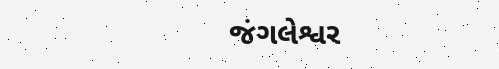જંગલેશ્વર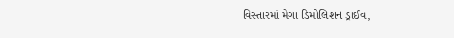વિસ્તારમાં મેગા ડિમોલિશન ડ્રાઈવ,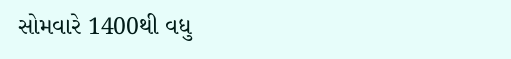સોમવારે 1400થી વધુ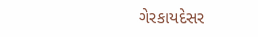ગેરકાયદેસર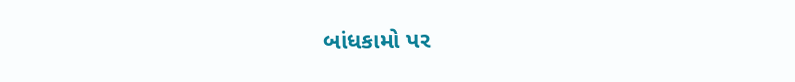બાંધકામો પર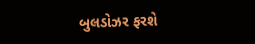બુલડોઝર ફરશે